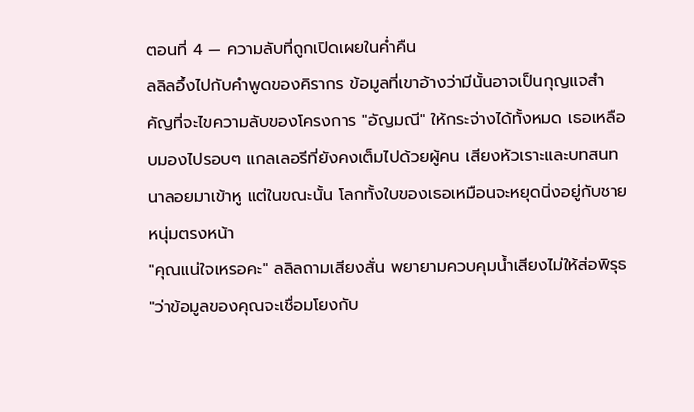ตอนที่ 4 — ความลับที่ถูกเปิดเผยในค่ำคืน
ลลิลอึ้งไปกับคำพูดของคิรากร ข้อมูลที่เขาอ้างว่ามีนั้นอาจเป็นกุญแจสำคัญที่จะไขความลับของโครงการ "อัญมณี" ให้กระจ่างได้ทั้งหมด เธอเหลือบมองไปรอบๆ แกลเลอรีที่ยังคงเต็มไปด้วยผู้คน เสียงหัวเราะและบทสนทนาลอยมาเข้าหู แต่ในขณะนั้น โลกทั้งใบของเธอเหมือนจะหยุดนิ่งอยู่กับชายหนุ่มตรงหน้า
"คุณแน่ใจเหรอคะ" ลลิลถามเสียงสั่น พยายามควบคุมน้ำเสียงไม่ให้ส่อพิรุธ "ว่าข้อมูลของคุณจะเชื่อมโยงกับ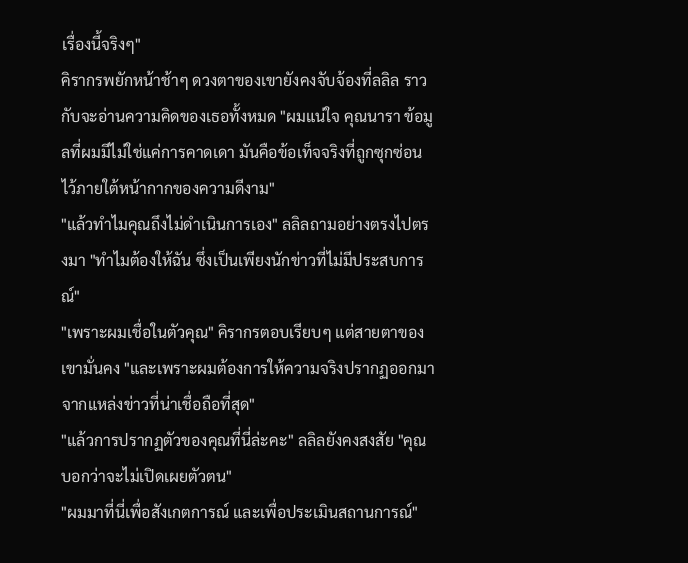เรื่องนี้จริงๆ"
คิรากรพยักหน้าช้าๆ ดวงตาของเขายังคงจับจ้องที่ลลิล ราวกับจะอ่านความคิดของเธอทั้งหมด "ผมแน่ใจ คุณนารา ข้อมูลที่ผมมีไม่ใช่แค่การคาดเดา มันคือข้อเท็จจริงที่ถูกซุกซ่อนไว้ภายใต้หน้ากากของความดีงาม"
"แล้วทำไมคุณถึงไม่ดำเนินการเอง" ลลิลถามอย่างตรงไปตรงมา "ทำไมต้องให้ฉัน ซึ่งเป็นเพียงนักข่าวที่ไม่มีประสบการณ์"
"เพราะผมเชื่อในตัวคุณ" คิรากรตอบเรียบๆ แต่สายตาของเขามั่นคง "และเพราะผมต้องการให้ความจริงปรากฏออกมาจากแหล่งข่าวที่น่าเชื่อถือที่สุด"
"แล้วการปรากฏตัวของคุณที่นี่ล่ะคะ" ลลิลยังคงสงสัย "คุณบอกว่าจะไม่เปิดเผยตัวตน"
"ผมมาที่นี่เพื่อสังเกตการณ์ และเพื่อประเมินสถานการณ์"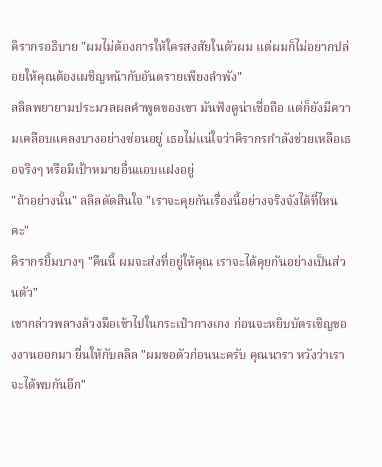คิรากรอธิบาย "ผมไม่ต้องการให้ใครสงสัยในตัวผม แต่ผมก็ไม่อยากปล่อยให้คุณต้องเผชิญหน้ากับอันตรายเพียงลำพัง"
ลลิลพยายามประมวลผลคำพูดของเขา มันฟังดูน่าเชื่อถือ แต่ก็ยังมีความเคลือบแคลงบางอย่างซ่อนอยู่ เธอไม่แน่ใจว่าคิรากรกำลังช่วยเหลือเธอจริงๆ หรือมีเป้าหมายอื่นแอบแฝงอยู่
"ถ้าอย่างนั้น" ลลิลตัดสินใจ "เราจะคุยกันเรื่องนี้อย่างจริงจังได้ที่ไหนคะ"
คิรากรยิ้มบางๆ "คืนนี้ ผมจะส่งที่อยู่ให้คุณ เราจะได้คุยกันอย่างเป็นส่วนตัว"
เขากล่าวพลางล้วงมือเข้าไปในกระเป๋ากางเกง ก่อนจะหยิบบัตรเชิญของงานออกมา ยื่นให้กับลลิล "ผมขอตัวก่อนนะครับ คุณนารา หวังว่าเราจะได้พบกันอีก"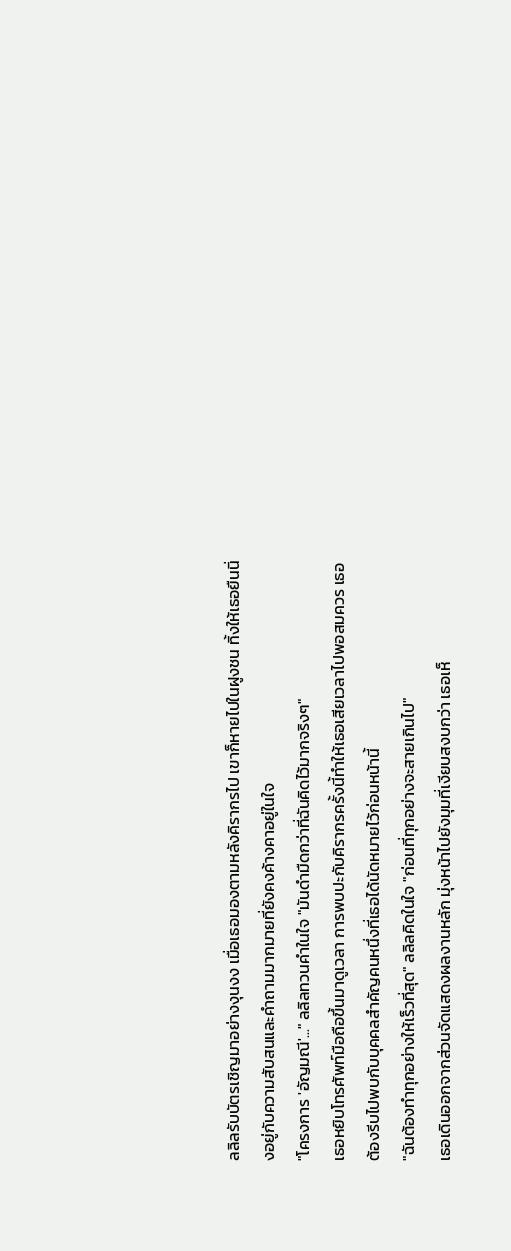ลลิลรับบัตรเชิญมาอย่างงุนงง เมื่อเธอมองตามหลังคิรากรไป เขาก็หายไปในฝูงชน ทิ้งให้เธอยืนนิ่งอยู่กับความสับสนและคำถามมากมายที่ยังคงค้างคาอยู่ในใจ
"โครงการ 'อัญมณี'..." ลลิลทวนคำในใจ "มันดำมืดกว่าที่ฉันคิดไว้มากจริงๆ"
เธอหยิบโทรศัพท์มือถือขึ้นมาดูเวลา การพบปะกับคิรากรครั้งนี้ทำให้เธอเสียเวลาไปพอสมควร เธอต้องรีบไปพบกับบุคคลสำคัญคนหนึ่งที่เธอได้นัดหมายไว้ก่อนหน้านี้
"ฉันต้องทำทุกอย่างให้เร็วที่สุด" ลลิลคิดในใจ "ก่อนที่ทุกอย่างจะสายเกินไป"
เธอเดินออกจากส่วนจัดแสดงผลงานหลัก มุ่งหน้าไปยังมุมที่เงียบสงบกว่า เธอเห็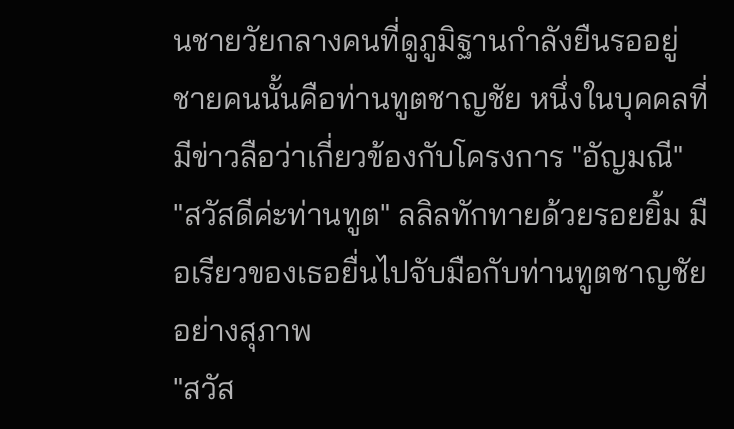นชายวัยกลางคนที่ดูภูมิฐานกำลังยืนรออยู่ ชายคนนั้นคือท่านทูตชาญชัย หนึ่งในบุคคลที่มีข่าวลือว่าเกี่ยวข้องกับโครงการ "อัญมณี"
"สวัสดีค่ะท่านทูต" ลลิลทักทายด้วยรอยยิ้ม มือเรียวของเธอยื่นไปจับมือกับท่านทูตชาญชัยอย่างสุภาพ
"สวัส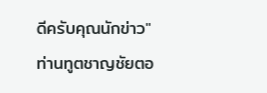ดีครับคุณนักข่าว" ท่านทูตชาญชัยตอ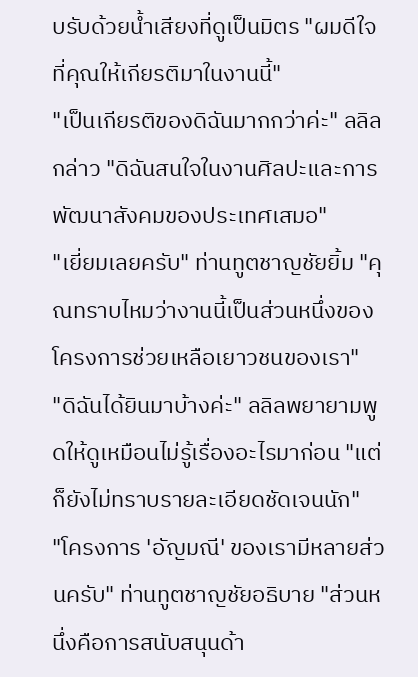บรับด้วยน้ำเสียงที่ดูเป็นมิตร "ผมดีใจที่คุณให้เกียรติมาในงานนี้"
"เป็นเกียรติของดิฉันมากกว่าค่ะ" ลลิลกล่าว "ดิฉันสนใจในงานศิลปะและการพัฒนาสังคมของประเทศเสมอ"
"เยี่ยมเลยครับ" ท่านทูตชาญชัยยิ้ม "คุณทราบไหมว่างานนี้เป็นส่วนหนึ่งของโครงการช่วยเหลือเยาวชนของเรา"
"ดิฉันได้ยินมาบ้างค่ะ" ลลิลพยายามพูดให้ดูเหมือนไม่รู้เรื่องอะไรมาก่อน "แต่ก็ยังไม่ทราบรายละเอียดชัดเจนนัก"
"โครงการ 'อัญมณี' ของเรามีหลายส่วนครับ" ท่านทูตชาญชัยอธิบาย "ส่วนหนึ่งคือการสนับสนุนด้า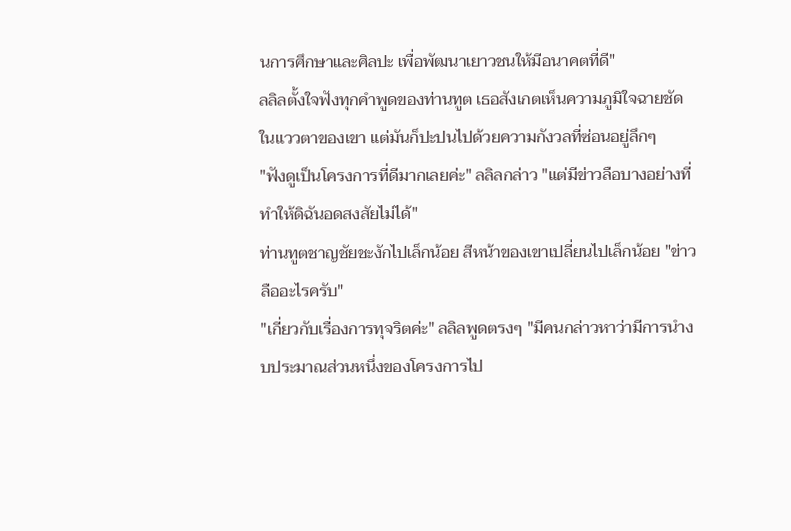นการศึกษาและศิลปะ เพื่อพัฒนาเยาวชนให้มีอนาคตที่ดี"
ลลิลตั้งใจฟังทุกคำพูดของท่านทูต เธอสังเกตเห็นความภูมิใจฉายชัดในแววตาของเขา แต่มันก็ปะปนไปด้วยความกังวลที่ซ่อนอยู่ลึกๆ
"ฟังดูเป็นโครงการที่ดีมากเลยค่ะ" ลลิลกล่าว "แต่มีข่าวลือบางอย่างที่ทำให้ดิฉันอดสงสัยไม่ได้"
ท่านทูตชาญชัยชะงักไปเล็กน้อย สีหน้าของเขาเปลี่ยนไปเล็กน้อย "ข่าวลืออะไรครับ"
"เกี่ยวกับเรื่องการทุจริตค่ะ" ลลิลพูดตรงๆ "มีคนกล่าวหาว่ามีการนำงบประมาณส่วนหนึ่งของโครงการไป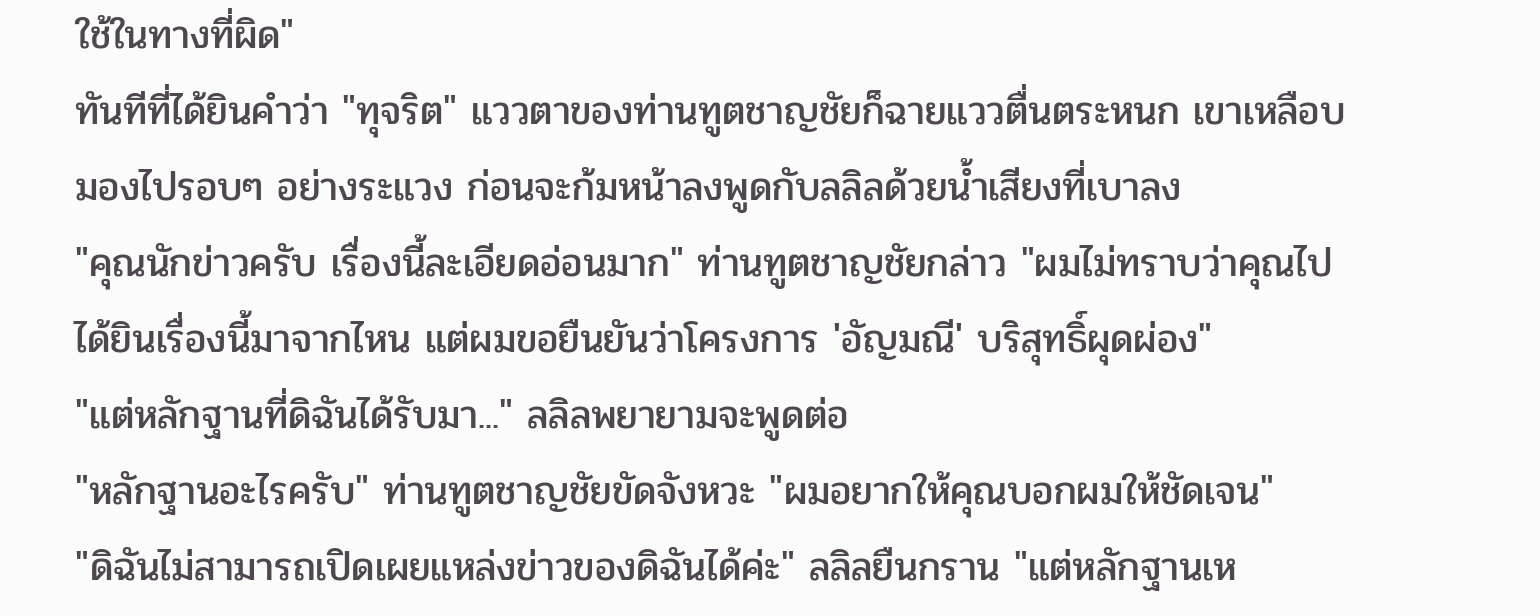ใช้ในทางที่ผิด"
ทันทีที่ได้ยินคำว่า "ทุจริต" แววตาของท่านทูตชาญชัยก็ฉายแววตื่นตระหนก เขาเหลือบมองไปรอบๆ อย่างระแวง ก่อนจะก้มหน้าลงพูดกับลลิลด้วยน้ำเสียงที่เบาลง
"คุณนักข่าวครับ เรื่องนี้ละเอียดอ่อนมาก" ท่านทูตชาญชัยกล่าว "ผมไม่ทราบว่าคุณไปได้ยินเรื่องนี้มาจากไหน แต่ผมขอยืนยันว่าโครงการ 'อัญมณี' บริสุทธิ์ผุดผ่อง"
"แต่หลักฐานที่ดิฉันได้รับมา..." ลลิลพยายามจะพูดต่อ
"หลักฐานอะไรครับ" ท่านทูตชาญชัยขัดจังหวะ "ผมอยากให้คุณบอกผมให้ชัดเจน"
"ดิฉันไม่สามารถเปิดเผยแหล่งข่าวของดิฉันได้ค่ะ" ลลิลยืนกราน "แต่หลักฐานเห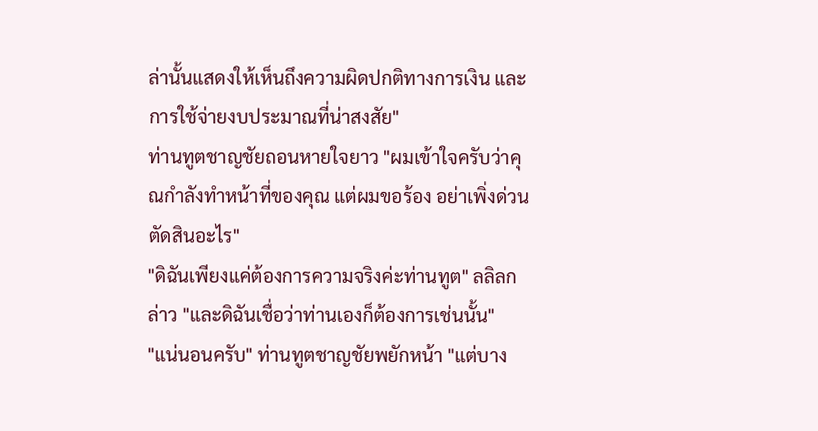ล่านั้นแสดงให้เห็นถึงความผิดปกติทางการเงิน และการใช้จ่ายงบประมาณที่น่าสงสัย"
ท่านทูตชาญชัยถอนหายใจยาว "ผมเข้าใจครับว่าคุณกำลังทำหน้าที่ของคุณ แต่ผมขอร้อง อย่าเพิ่งด่วนตัดสินอะไร"
"ดิฉันเพียงแค่ต้องการความจริงค่ะท่านทูต" ลลิลกล่าว "และดิฉันเชื่อว่าท่านเองก็ต้องการเช่นนั้น"
"แน่นอนครับ" ท่านทูตชาญชัยพยักหน้า "แต่บาง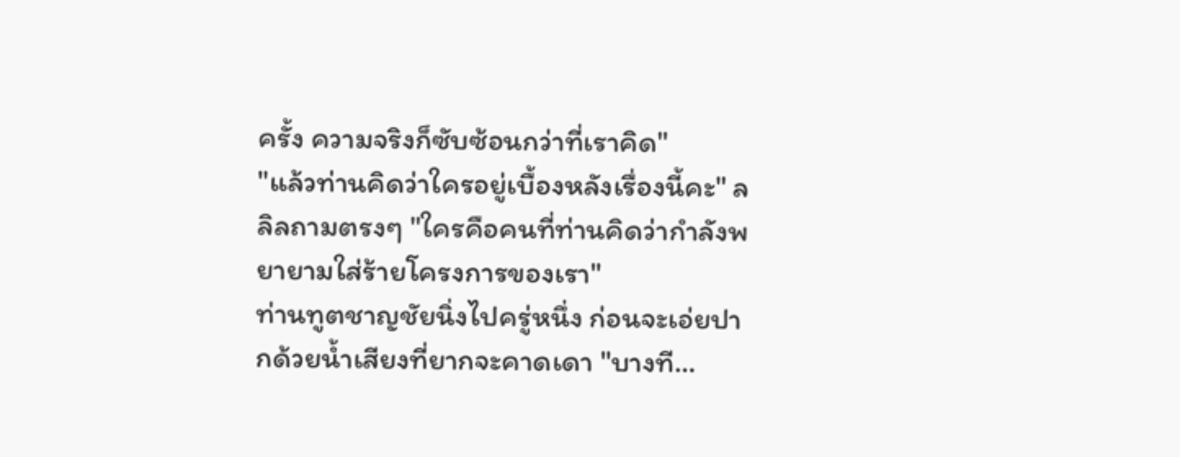ครั้ง ความจริงก็ซับซ้อนกว่าที่เราคิด"
"แล้วท่านคิดว่าใครอยู่เบื้องหลังเรื่องนี้คะ" ลลิลถามตรงๆ "ใครคือคนที่ท่านคิดว่ากำลังพยายามใส่ร้ายโครงการของเรา"
ท่านทูตชาญชัยนิ่งไปครู่หนึ่ง ก่อนจะเอ่ยปากด้วยน้ำเสียงที่ยากจะคาดเดา "บางที...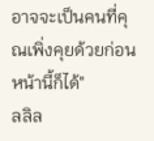อาจจะเป็นคนที่คุณเพิ่งคุยด้วยก่อนหน้านี้ก็ได้"
ลลิล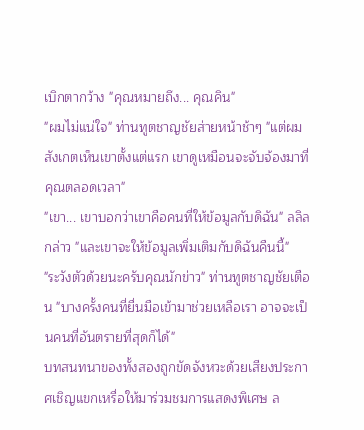เบิกตากว้าง "คุณหมายถึง... คุณคิน"
"ผมไม่แน่ใจ" ท่านทูตชาญชัยส่ายหน้าช้าๆ "แต่ผมสังเกตเห็นเขาตั้งแต่แรก เขาดูเหมือนจะจับจ้องมาที่คุณตลอดเวลา"
"เขา... เขาบอกว่าเขาคือคนที่ให้ข้อมูลกับดิฉัน" ลลิลกล่าว "และเขาจะให้ข้อมูลเพิ่มเติมกับดิฉันคืนนี้"
"ระวังตัวด้วยนะครับคุณนักข่าว" ท่านทูตชาญชัยเตือน "บางครั้งคนที่ยื่นมือเข้ามาช่วยเหลือเรา อาจจะเป็นคนที่อันตรายที่สุดก็ได้"
บทสนทนาของทั้งสองถูกขัดจังหวะด้วยเสียงประกาศเชิญแขกเหรื่อให้มาร่วมชมการแสดงพิเศษ ล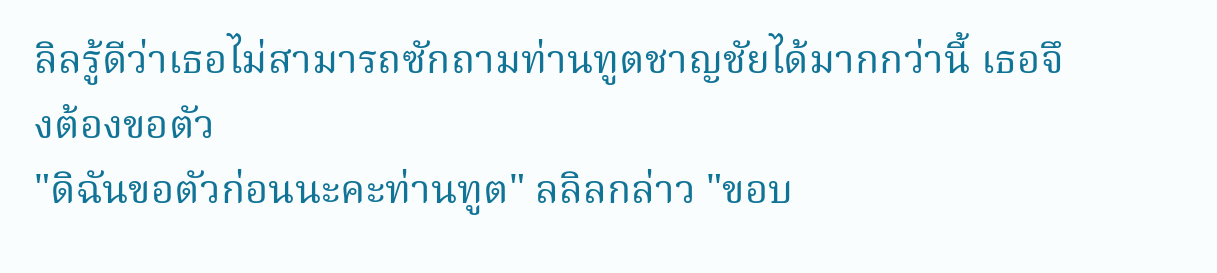ลิลรู้ดีว่าเธอไม่สามารถซักถามท่านทูตชาญชัยได้มากกว่านี้ เธอจึงต้องขอตัว
"ดิฉันขอตัวก่อนนะคะท่านทูต" ลลิลกล่าว "ขอบ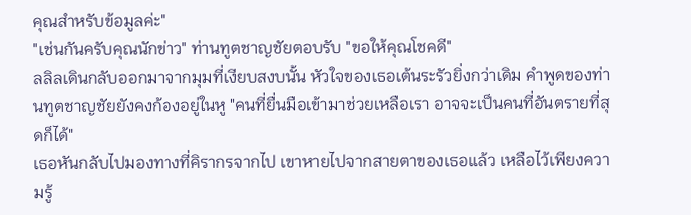คุณสำหรับข้อมูลค่ะ"
"เช่นกันครับคุณนักข่าว" ท่านทูตชาญชัยตอบรับ "ขอให้คุณโชคดี"
ลลิลเดินกลับออกมาจากมุมที่เงียบสงบนั้น หัวใจของเธอเต้นระรัวยิ่งกว่าเดิม คำพูดของท่านทูตชาญชัยยังคงก้องอยู่ในหู "คนที่ยื่นมือเข้ามาช่วยเหลือเรา อาจจะเป็นคนที่อันตรายที่สุดก็ได้"
เธอหันกลับไปมองทางที่คิรากรจากไป เขาหายไปจากสายตาของเธอแล้ว เหลือไว้เพียงความรู้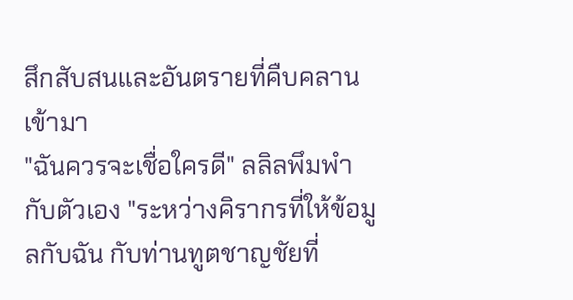สึกสับสนและอันตรายที่คืบคลานเข้ามา
"ฉันควรจะเชื่อใครดี" ลลิลพึมพำกับตัวเอง "ระหว่างคิรากรที่ให้ข้อมูลกับฉัน กับท่านทูตชาญชัยที่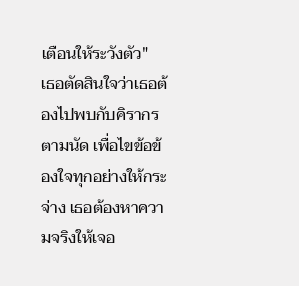เตือนให้ระวังตัว"
เธอตัดสินใจว่าเธอต้องไปพบกับคิรากรตามนัด เพื่อไขข้อข้องใจทุกอย่างให้กระจ่าง เธอต้องหาความจริงให้เจอ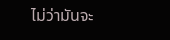ไม่ว่ามันจะ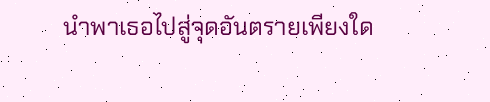นำพาเธอไปสู่จุดอันตรายเพียงใด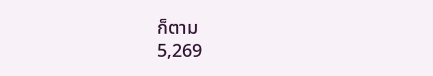ก็ตาม
5,269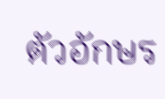ตัวอักษร